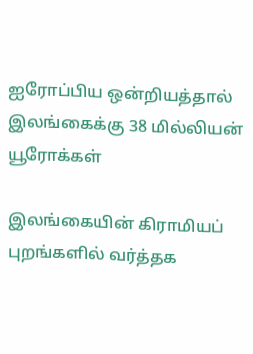ஐரோப்பிய ஒன்றியத்தால் இலங்கைக்கு 38 மில்லியன் யூரோக்கள்

இலங்கையின் கிராமியப் புறங்களில் வர்த்தக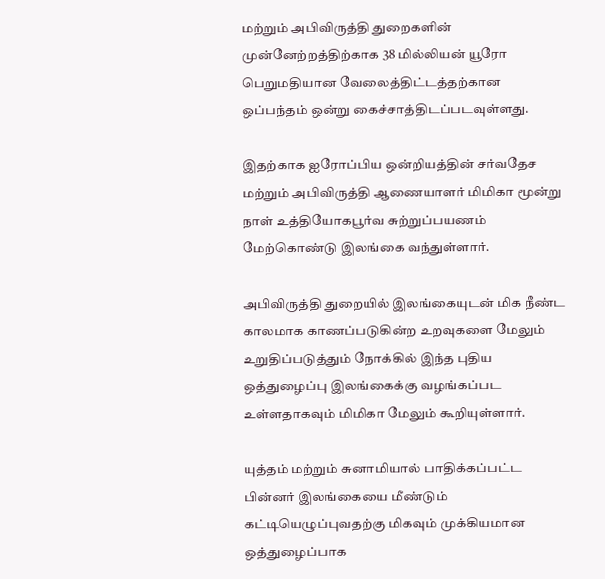மற்றும் அபிவிருத்தி துறைகளின் முன்னேற்றத்திற்காக 38 மில்லியன் யூரோ பெறுமதியான வேலைத்திட்டத்தற்கான ஒப்பந்தம் ஒன்று கைச்சாத்திடப்படவுள்ளது.

இதற்காக ஐரோப்பிய ஒன்றியத்தின் சர்வதேச மற்றும் அபிவிருத்தி ஆணையாளர் மிமிகா மூன்று நாள் உத்தியோகபூர்வ சுற்றுப்பயணம் மேற்கொண்டு இலங்கை வந்துள்ளார்.

அபிவிருத்தி துறையில் இலங்கையுடன் மிக நீண்ட காலமாக காணப்படுகின்ற உறவுகளை மேலும் உறுதிப்படுத்தும் நோக்கில் இந்த புதிய ஒத்துழைப்பு இலங்கைக்கு வழங்கப்பட உள்ளதாகவும் மிமிகா மேலும் கூறியுள்ளார்.

யுத்தம் மற்றும் சுனாமியால் பாதிக்கப்பட்ட பின்னர் இலங்கையை மீண்டும் கட்டியெழுப்புவதற்கு மிகவும் முக்கியமான ஒத்துழைப்பாக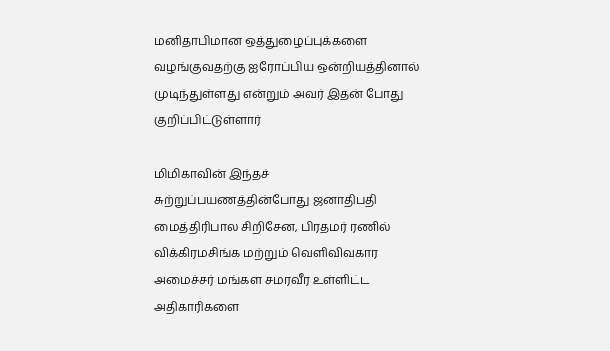மனிதாபிமான ஒத்துழைப்புக்களை வழங்குவதற்கு ஐரோப்பிய ஒன்றியத்தினால் முடிந்துள்ளது என்றும் அவர் இதன் போது குறிப்பிட்டுள்ளார்

மிமிகாவின் இந்தச் சுற்றுப்பயணத்தின்போது ஜனாதிபதி மைத்திரிபால சிறிசேன, பிரதமர் ரணில் விக்கிரமசிங்க மற்றும் வெளிவிவகார அமைச்சர் மங்கள சமரவீர உள்ளிட்ட அதிகாரிகளை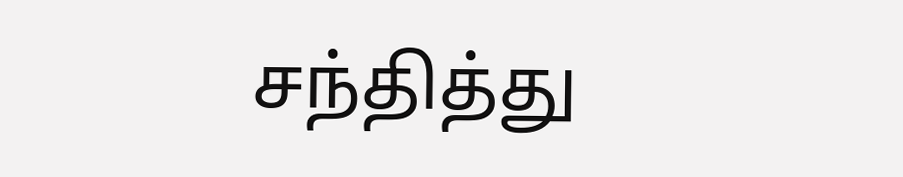சந்தித்து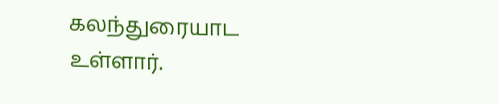கலந்துரையாட உள்ளார்.